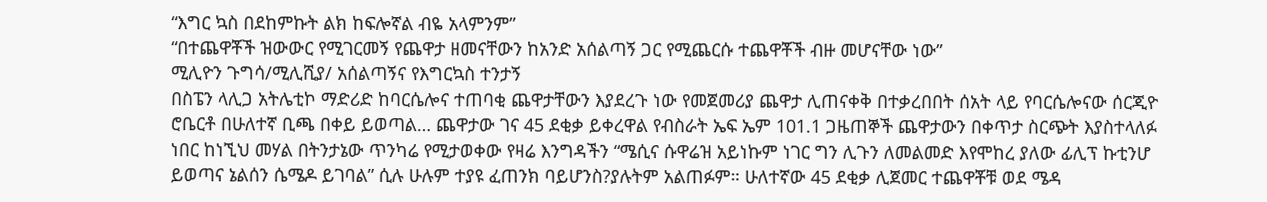“እግር ኳስ በደከምኩት ልክ ከፍሎኛል ብዬ አላምንም”
“በተጨዋቾች ዝውውር የሚገርመኝ የጨዋታ ዘመናቸውን ከአንድ አሰልጣኝ ጋር የሚጨርሱ ተጨዋቾች ብዙ መሆናቸው ነው”
ሚሊዮን ጉግሳ/ሚሊሺያ/ አሰልጣኝና የእግርኳስ ተንታኝ
በስፔን ላሊጋ አትሌቲኮ ማድሪድ ከባርሴሎና ተጠባቂ ጨዋታቸውን እያደረጉ ነው የመጀመሪያ ጨዋታ ሊጠናቀቅ በተቃረበበት ሰአት ላይ የባርሴሎናው ሰርጂዮ ሮቤርቶ በሁለተኛ ቢጫ በቀይ ይወጣል… ጨዋታው ገና 45 ደቂቃ ይቀረዋል የብስራት ኤፍ ኤም 101.1 ጋዜጠኞች ጨዋታውን በቀጥታ ስርጭት እያስተላለፉ ነበር ከነኚህ መሃል በትንታኔው ጥንካሬ የሚታወቀው የዛሬ እንግዳችን “ሜሲና ሱዋሬዝ አይነኩም ነገር ግን ሊጉን ለመልመድ እየሞከረ ያለው ፊሊፕ ኩቲንሆ ይወጣና ኔልሰን ሴሜዶ ይገባል” ሲሉ ሁሉም ተያዩ ፈጠንክ ባይሆንስ?ያሉትም አልጠፉም። ሁለተኛው 45 ደቂቃ ሊጀመር ተጨዋቾቹ ወደ ሜዳ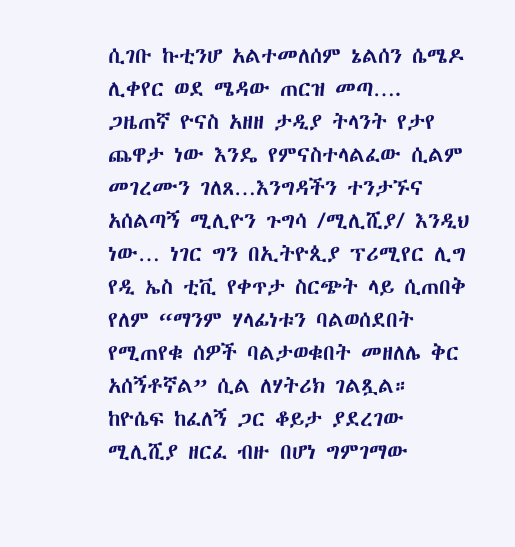ሲገቡ ኩቲንሆ አልተመለሰም ኔልሰን ሴሜዶ ሊቀየር ወደ ሜዳው ጠርዝ መጣ…. ጋዜጠኛ ዮናስ አዘዘ ታዲያ ትላንት የታየ ጨዋታ ነው እንዴ የምናስተላልፈው ሲልም መገረሙን ገለጸ…እንግዳችን ተንታኙና አሰልጣኝ ሚሊዮን ጉግሳ /ሚሊሺያ/ እንዲህ ነው… ነገር ግን በኢትዮጲያ ፕሪሚየር ሊግ የዲ ኤስ ቲቪ የቀጥታ ስርጭት ላይ ሲጠበቅ የለም “ማንም ሃላፊነቱን ባልወሰደበት የሚጠየቁ ሰዎች ባልታወቁበት መዘለሌ ቅር አሰኝቶኛል” ሲል ለሃትሪክ ገልጿል። ከዮሴፍ ከፈለኝ ጋር ቆይታ ያደረገው ሚሊሺያ ዘርፈ ብዙ በሆነ ግምገማው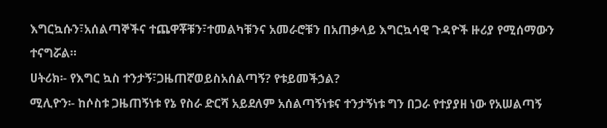እግርኳሱን፣አሰልጣኞችና ተጨዋቾቹን፣ተመልካቹንና አመራሮቹን በአጠቃላይ እግርኳሳዊ ጉዳዮች ዙሪያ የሚሰማውን ተናግሯል።
ሀትሪክ፡- የእግር ኳስ ተንታኝ፣ጋዜጠኛወይስአሰልጣኝ? የቱይመችኃል?
ሚሊዮን፡- ከሶስቱ ጋዜጠኝነቱ የኔ የስራ ድርሻ አይደለም አሰልጣኝነቱና ተንታኝነቱ ግን በጋራ የተያያዘ ነው የአሠልጣኝ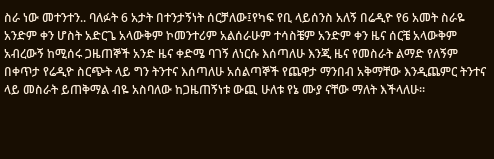ስራ ነው መተንተን.. ባለፉት 6 አታት በተንታኝነት ሰርቻለው፤የካፍ የቢ ላይሰንስ አለኝ በሬዲዮ የ6 አመት ስራዬ አንድም ቀን ሆስት አድርጌ አላውቅም ኮመንተሪም አልሰራሁም ተሳስቼም አንድም ቀን ዜና ሰርቼ አላውቅም አብረውኝ ከሚሰሩ ጋዜጠኞች አንድ ዜና ቀድሜ ባገኝ ለነርሱ እሰጣለሁ እንጂ ዜና የመስራት ልማድ የለኝም በቀጥታ የሬዲዮ ስርጭት ላይ ግን ትንተና እሰጣለሁ አሰልጣኞች የጨዋታ ማንበብ አቅማቸው እንዲጨምር ትንተና ላይ መስራት ይጠቅማል ብዬ አስባለው ከጋዜጠኝነቱ ውጪ ሁለቱ የኔ ሙያ ናቸው ማለት እችላለሁ፡፡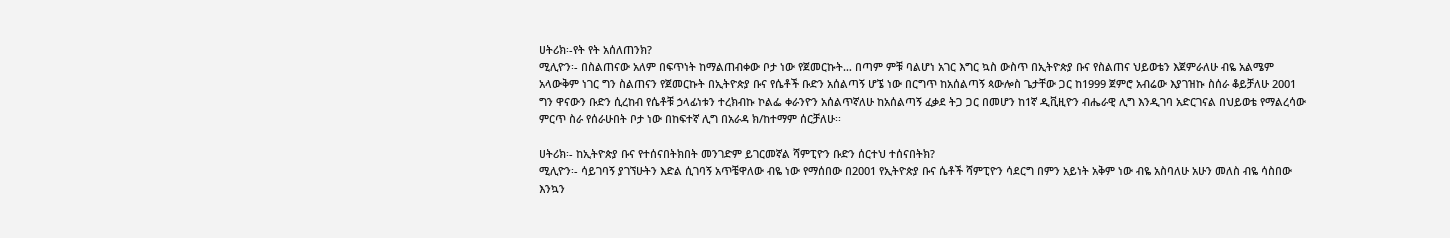ሀትሪክ፡-የት የት አሰለጠንክ?
ሚሊዮን፡- በስልጠናው አለም በፍጥነት ከማልጠብቀው ቦታ ነው የጀመርኩት… በጣም ምቹ ባልሆነ አገር እግር ኳስ ውስጥ በኢትዮጵያ ቡና የስልጠና ህይወቴን እጀምራለሁ ብዬ አልሜም አላውቅም ነገር ግን ስልጠናን የጀመርኩት በኢትዮጵያ ቡና የሴቶች ቡድን አሰልጣኝ ሆኜ ነው በርግጥ ከአሰልጣኝ ጳውሎስ ጌታቸው ጋር ከ1999 ጀምሮ አብሬው እያገዝኩ ስሰራ ቆይቻለሁ 2001 ግን ዋናውን ቡድን ሲረከብ የሴቶቹ ኃላፊነቱን ተረክብኩ ኮልፌ ቀራንዮን አሰልጥኛለሁ ከአሰልጣኝ ፈቃደ ትጋ ጋር በመሆን ከ1ኛ ዲቪዚዮን ብሔራዊ ሊግ እንዲገባ አድርገናል በህይወቴ የማልረሳው ምርጥ ስራ የሰራሁበት ቦታ ነው በከፍተኛ ሊግ በአራዳ ክ/ከተማም ሰርቻለሁ፡፡

ሀትሪክ፡- ከኢትዮጵያ ቡና የተሰናበትክበት መንገድም ይገርመኛል ሻምፒዮን ቡድን ሰርተህ ተሰናበትክ?
ሚሊዮን፡- ሳይገባኝ ያገኘሁትን እድል ሲገባኝ አጥቼዋለው ብዬ ነው የማሰበው በ2001 የኢትዮጵያ ቡና ሴቶች ሻምፒዮን ሳደርግ በምን አይነት አቅም ነው ብዬ አስባለሁ አሁን መለስ ብዬ ሳስበው እንኳን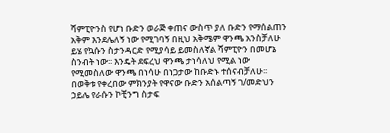ሻምፒዮንስ የሆነ ቡድን ወራጅ ቀጠና ውስጥ ያለ ቡድን የማሰልጠን አቅም እንደሌለኝ ነው የሚገባኝ በዚህ አቅሜም ዋንጫ አንስቻለሁ ይሄ የኳሱን ስታንዳርድ የሚያሳይ ይመስለኛል ሻምፒዮን በመሆኔ ስንብት ነው፡፡ እንዴት ደፍረህ ዋንጫ ታነሳለህ የሚል ነው የሚመስለው ዋንጫ በነሳሁ በነጋታው ከቡድኑ ተሰናብቻለሁ፡፡ በወቅቱ የቀረበው ምክንያት የዋናው ቡድን አሰልጣኝ ገ/መድህን ኃይሌ የራሱን ኮቺንግ ስታፍ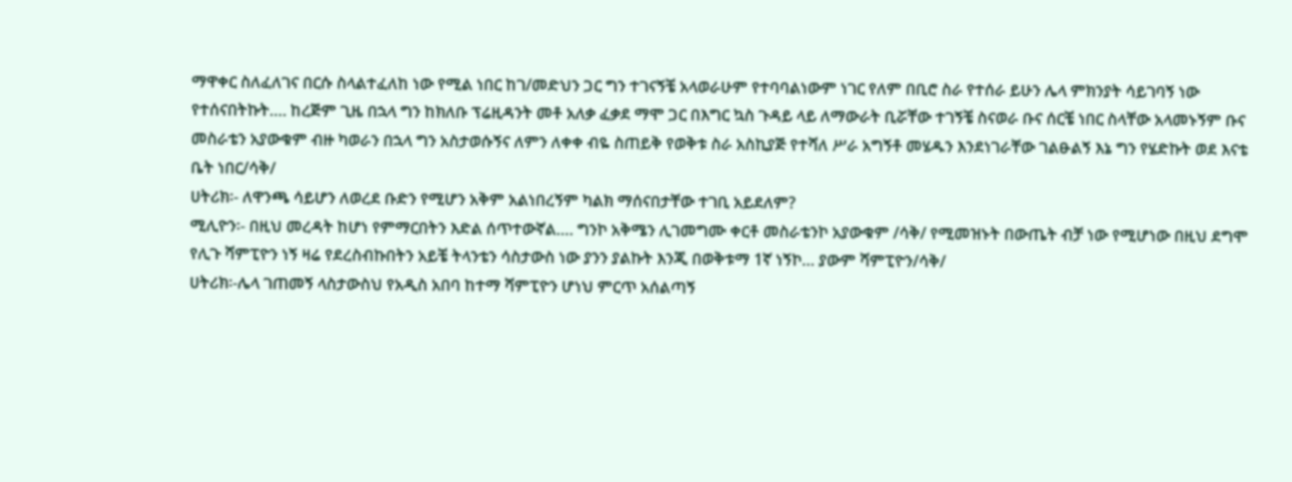ማዋቀር ስለፈለገና በርሱ ስላልተፈለከ ነው የሚል ነበር ከገ/መድህን ጋር ግን ተገናኝቼ አላወራሁም የተባባልነውም ነገር የለም በቢሮ ስራ የተሰራ ይሁን ሌላ ምክንያት ሳይገባኝ ነው የተሰናበትኩት…. ከረጅም ጊዜ በኋላ ግን ከክለቡ ፕሬዚዳንት መቶ አለቃ ፈቃደ ማሞ ጋር በእግር ኳስ ጉዳይ ላይ ለማውራት ቢሯቸው ተገኝቼ ስናወራ ቡና ሰርቼ ነበር ስላቸው አላመኑኝም ቡና መስራቴን አያውቁም ብዙ ካወራን በኋላ ግን አስታወሱኝና ለምን ለቀቀ ብዬ ስጠይቅ የወቅቱ ስራ አስኪያጅ የተሻለ ሥራ አግኝቶ መሄዱን እንደነገራቸው ገልፁልኝ እኔ ግን የሄድኩት ወደ እናቴ ቤት ነበር/ሳቅ/
ሀትሪክ፡- ለዋንጫ ሳይሆን ለወረደ ቡድን የሚሆን አቅም አልነበረኝም ካልክ ማሰናበታቸው ተገቢ አይደለም?
ሚሊዮን፡- በዚህ መረዳት ከሆነ የምማርበትን እድል ሰጥተውኛል…. ግንኮ አቅሜን ሊገመግሙ ቀርቶ መስራቴንኮ አያውቁም /ሳቅ/ የሚመዝኑት በውጤት ብቻ ነው የሚሆነው በዚህ ደግሞ የሊጉ ሻምፒዮን ነኝ ዛሬ የደረስብኩበትን አይቼ ትላንቴን ሳስታውስ ነው ያንን ያልኩት እንጂ በወቅቱማ 1ኛ ነኝኮ… ያውም ሻምፒዮን/ሳቅ/
ሀትሪክ፡-ሌላ ገጠመኝ ላስታውስህ የአዲስ አበባ ከተማ ሻምፒዮን ሆነህ ምርጥ አሰልጣኝ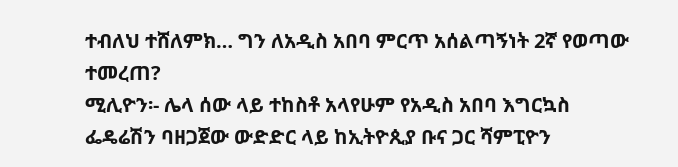ተብለህ ተሸለምክ… ግን ለአዲስ አበባ ምርጥ አሰልጣኝነት 2ኛ የወጣው ተመረጠ?
ሚሊዮን፡- ሌላ ሰው ላይ ተከስቶ አላየሁም የአዲስ አበባ እግርኳስ ፌዴሬሽን ባዘጋጀው ውድድር ላይ ከኢትዮጲያ ቡና ጋር ሻምፒዮን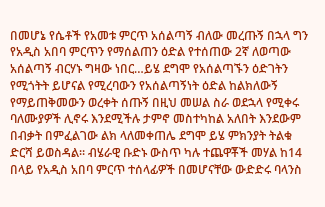በመሆኔ የሴቶች የአመቱ ምርጥ አሰልጣኝ ብለው መረጡኝ በኋላ ግን የአዲስ አበባ ምርጥን የማሰልጠን ዕድል የተሰጠው 2ኛ ለወጣው አሰልጣኝ ብርሃኑ ግዛው ነበር…ይሄ ደግሞ የአሰልጣኙን ዕድገትን የሚጎትት ይሆናል የሚረባውን የአሰልጣኝነት ዕድል ከልክለውኝ የማይጠቅመውን ወረቀት ሰጡኝ በዚህ መሠል ስራ ወደኋላ የሚቀሩ ባለሙያዎች ሊኖሩ እንደሚችሉ ታምኖ መስተካከል አለበት እንደውም በብቃት በምፈልገው ልክ ላለመቀጠሌ ደግሞ ይሄ ምክንያት ትልቁ ድርሻ ይወስዳል። ብሄራዊ ቡድኑ ውስጥ ካሉ ተጨዋቾች መሃል ከ14 በላይ የአዲስ አበባ ምርጥ ተሰላፊዎች በመሆናቸው ውድድሩ ባላንስ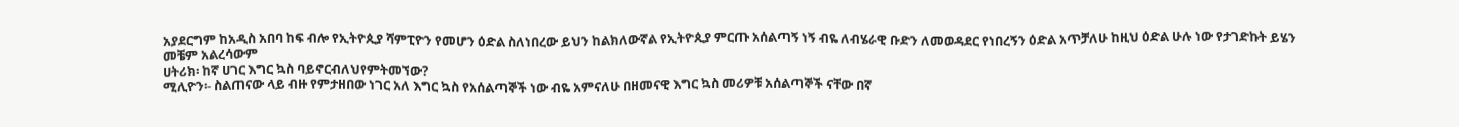አያደርግም ከአዲስ አበባ ከፍ ብሎ የኢትዮጲያ ሻምፒዮን የመሆን ዕድል ስለነበረው ይህን ከልክለውኛል የኢትዮጲያ ምርጡ አሰልጣኝ ነኝ ብዬ ለብሄራዊ ቡድን ለመወዳደር የነበረኝን ዕድል አጥቻለሁ ከዚህ ዕድል ሁሉ ነው የታገድኩት ይሄን መቼም አልረሳውም
ሀትሪክ፡ ከኛ ሀገር እግር ኳስ ባይኖርብለህየምትመኘው?
ሚሊዮን፡- ስልጠናው ላይ ብዙ የምታዘበው ነገር አለ እግር ኳስ የአሰልጣኞች ነው ብዬ አምናለሁ በዘመናዊ እግር ኳስ መሪዎቹ አሰልጣኞች ናቸው በኛ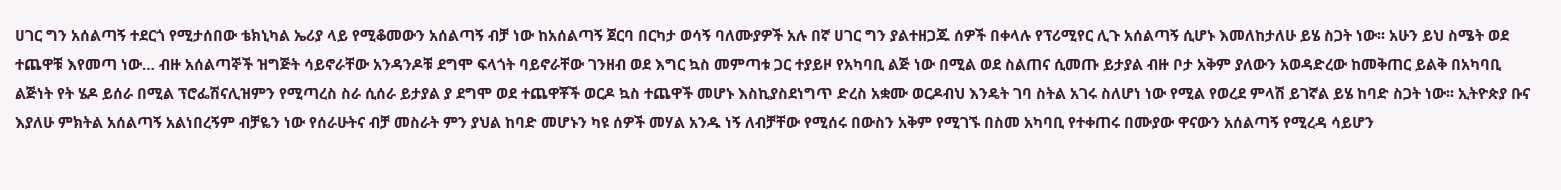ሀገር ግን አሰልጣኝ ተደርጎ የሚታሰበው ቴክኒካል ኤሪያ ላይ የሚቆመውን አሰልጣኝ ብቻ ነው ከአሰልጣኝ ጀርባ በርካታ ወሳኝ ባለሙያዎች አሉ በኛ ሀገር ግን ያልተዘጋጁ ሰዎች በቀላሉ የፕሪሚየር ሊጉ አሰልጣኝ ሲሆኑ እመለከታለሁ ይሄ ስጋት ነው፡፡ አሁን ይህ ስሜት ወደ ተጨዋቹ እየመጣ ነው… ብዙ አሰልጣኞች ዝግጅት ሳይኖራቸው አንዳንዶቹ ደግሞ ፍላጎት ባይኖራቸው ገንዘብ ወደ እግር ኳስ መምጣቱ ጋር ተያይዞ የአካባቢ ልጅ ነው በሚል ወደ ስልጠና ሲመጡ ይታያል ብዙ ቦታ አቅም ያለውን አወዳድረው ከመቅጠር ይልቅ በአካባቢ ልጅነት የት ሄዶ ይሰራ በሚል ፕሮፌሽናሊዝምን የሚጣረስ ስራ ሲሰራ ይታያል ያ ደግሞ ወደ ተጨዋቾች ወርዶ ኳስ ተጨዋች መሆኑ እስኪያስደነግጥ ድረስ አቋሙ ወርዶብህ እንዴት ገባ ስትል አገሩ ስለሆነ ነው የሚል የወረደ ምላሽ ይገኛል ይሄ ከባድ ስጋት ነው፡፡ ኢትዮጵያ ቡና እያለሁ ምክትል አሰልጣኝ አልነበረኝም ብቻዬን ነው የሰራሁትና ብቻ መስራት ምን ያህል ከባድ መሆኑን ካዩ ሰዎች መሃል አንዱ ነኝ ለብቻቸው የሚሰሩ በውስን አቅም የሚገኙ በስመ አካባቢ የተቀጠሩ በሙያው ዋናውን አሰልጣኝ የሚረዳ ሳይሆን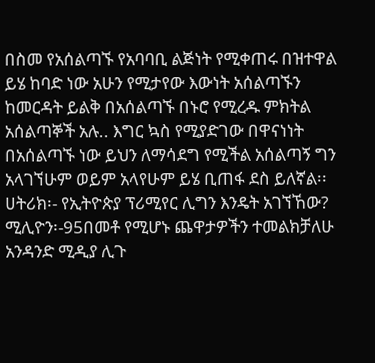በስመ የአሰልጣኙ የአባባቢ ልጅነት የሚቀጠሩ በዝተዋል ይሄ ከባድ ነው አሁን የሚታየው እውነት አሰልጣኙን ከመርዳት ይልቅ በአሰልጣኙ በኑሮ የሚረዱ ምክትል አሰልጣኞች አሉ.. እግር ኳስ የሚያድገው በዋናነነት በአሰልጣኙ ነው ይህን ለማሳደግ የሚችል አሰልጣኝ ግን አላገኘሁም ወይም አላየሁም ይሄ ቢጠፋ ደስ ይለኛል፡፡
ሀትሪክ፡- የኢትዮጵያ ፕሪሚየር ሊግን እንዴት አገኘኸው?
ሚሊዮን፡-95በመቶ የሚሆኑ ጨዋታዎችን ተመልክቻለሁ አንዳንድ ሚዲያ ሊጉ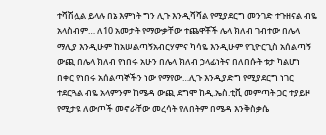ተሻሽሏል ይላሉ በኔ እምነት ግን ሊጉ እንዲሻሻል የሚያደርግ መንገድ ተጉዘናል ብዬ አላስብም… ለ10 አመታት የማውቃቸው ተጨዋቾች ሌላ ክለብ ገብተው በሌላ ማሊያ እንዲሁም ከአሠልጣኝአብርሃምና ካሳዬ እንዲሁም የጊዮርጊስ አሰልጣኝ ውጪ በሌላ ክለብ የነበሩ አሁን በሌላ ክለብ ኃላፊነትና በለበሱት ቱታ ካልሆነ በቀር የነበሩ አሰልጣኞችን ነው የማየው…ሊጉ እንዲያድግ የሚያደርግ ነገር ተደርጓል ብዬ አላምንም ከሜዳ ውጪ ደግሞ ከዲ.ኤስ.ቲቪ መምጣት ጋር ተያይዞ የሚታዩ ለውጦች መኖራቸው መረሳት የለበትም በሜዳ እንቅስቃሴ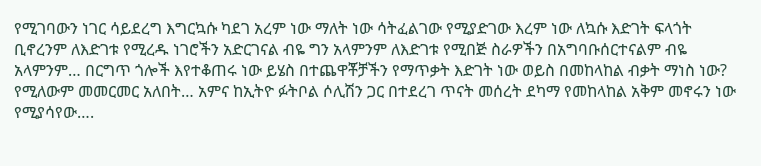የሚገባውን ነገር ሳይደረግ እግርኳሱ ካደገ አረም ነው ማለት ነው ሳትፈልገው የሚያድገው እረም ነው ለኳሱ እድገት ፍላጎት ቢኖረንም ለእድገቱ የሚረዱ ነገሮችን አድርገናል ብዬ ግን አላምንም ለእድገቱ የሚበጅ ስራዎችን በአግባቡሰርተናልም ብዬ አላምንም… በርግጥ ጎሎች እየተቆጠሩ ነው ይሄስ በተጨዋቾቻችን የማጥቃት እድገት ነው ወይስ በመከላከል ብቃት ማነስ ነው? የሚለውም መመርመር አለበት… አምና ከኢትዮ ፉትቦል ሶሊሽን ጋር በተደረገ ጥናት መሰረት ደካማ የመከላከል አቅም መኖሩን ነው የሚያሳየው….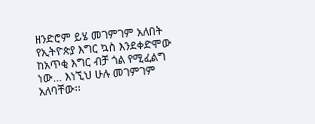ዘንድሮም ይሄ መገምገም አለበት የኢትዮጵያ እግር ኳስ እንደቀድሞው ከአጥቂ እግር ብቻ ጎል የሚፈልግ ነው… እነኚህ ሁሉ መገምገም አለባቸው፡፡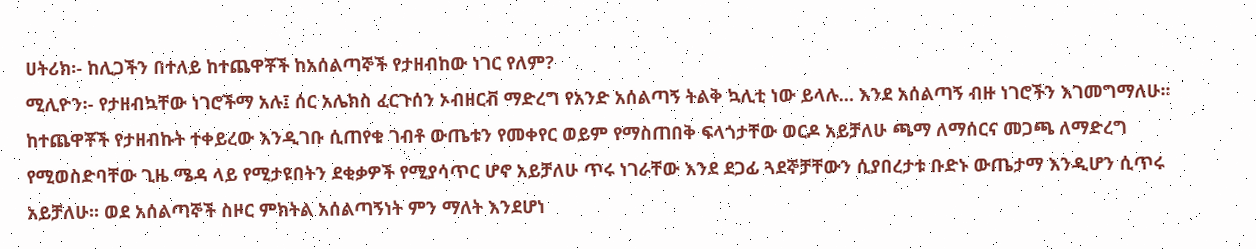ሀትሪክ፡- ከሊጋችን በተለይ ከተጨዋቾች ከአሰልጣኞች የታዘብከው ነገር የለም?
ሚሊዮን፡- የታዘብኳቸው ነገሮችማ አሉ፤ ሰር አሌክስ ፈርጉሰን ኦብዘርቭ ማድረግ የአንድ አሰልጣኝ ትልቅ ኳሊቲ ነው ይላሉ… እንደ አሰልጣኝ ብዙ ነገሮችን እገመግማለሁ፡፡ ከተጨዋቾች የታዘብኩት ተቀይረው እንዲገቡ ሲጠየቁ ገብቶ ውጤቱን የመቀየር ወይም የማስጠበቅ ፍላጎታቸው ወርዶ አይቻለሁ ጫማ ለማሰርና መጋጫ ለማድረግ የሚወስድባቸው ጊዜ ሜዳ ላይ የሚታዩበትን ደቂቃዎች የሚያሳጥር ሆኖ አይቻለሁ ጥሩ ነገራቸው እንደ ደጋፊ ጓደኞቻቸውን ሲያበረታቱ ቡድኑ ውጤታማ እንዲሆን ሲጥሩ አይቻለሁ፡፡ ወደ አሰልጣኞች ስዞር ምክትል አሰልጣኝነት ምን ማለት እንደሆነ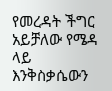የመረዳት ችግር አይቻለው የሜዳ ላይ እንቅስቃሴውን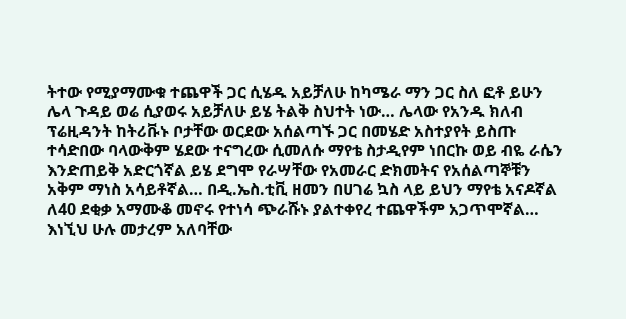ትተው የሚያማሙቁ ተጨዋች ጋር ሲሄዱ አይቻለሁ ከካሜራ ማን ጋር ስለ ፎቶ ይሁን ሌላ ጉዳይ ወሬ ሲያወሩ አይቻለሁ ይሄ ትልቅ ስህተት ነው… ሌላው የአንዱ ክለብ ፕሬዚዳንት ከትሪቩኑ ቦታቸው ወርደው አሰልጣኙ ጋር በመሄድ አስተያየት ይስጡ ተሳድበው ባላውቅም ሄደው ተናግረው ሲመለሱ ማየቴ ስታዲየም ነበርኩ ወይ ብዬ ራሴን እንድጠይቅ አድርጎኛል ይሄ ደግሞ የራሣቸው የአመራር ድክመትና የአሰልጣኞቹን አቅም ማነስ አሳይቶኛል… በዲ.ኤስ.ቲቪ ዘመን በሀገሬ ኳስ ላይ ይህን ማየቴ አናዶኛል ለ40 ደቂቃ አማሙቆ መኖሩ የተነሳ ጭራሹኑ ያልተቀየረ ተጨዋችም አጋጥሞኛል… እነኚህ ሁሉ መታረም አለባቸው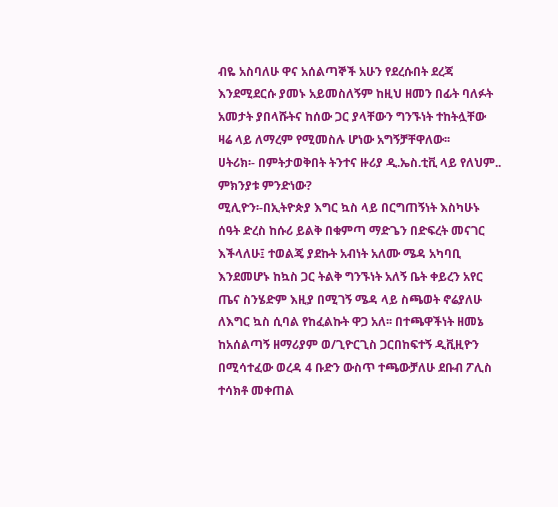ብዬ አስባለሁ ዋና አሰልጣኞች አሁን የደረሱበት ደረጃ እንደሚደርሱ ያመኑ አይመስለኝም ከዚህ ዘመን በፊት ባለፉት አመታት ያበላሹትና ከሰው ጋር ያላቸውን ግንኙነት ተከትሏቸው ዛሬ ላይ ለማረም የሚመስሉ ሆነው አግኝቻቸዋለው፡፡
ሀትሪክ፡- በምትታወቅበት ትንተና ዙሪያ ዲ.ኤስ.ቲቪ ላይ የለህም.. ምክንያቱ ምንድነው?
ሚሊዮን፡-በኢትዮጵያ እግር ኳስ ላይ በርግጠኝነት እስካሁኑ ሰዓት ድረስ ከሱሪ ይልቅ በቁምጣ ማድጌን በድፍረት መናገር እችላለሁ፤ ተወልጄ ያደኩት አብነት አለሙ ሜዳ አካባቢ እንደመሆኑ ከኳስ ጋር ትልቅ ግንኙነት አለኝ ቤት ቀይረን አየር ጤና ስንሄድም እዚያ በሚገኝ ሜዳ ላይ ስጫወት ኖሬያለሁ ለእግር ኳስ ሲባል የከፈልኩት ዋጋ አለ፡፡ በተጫዋችነት ዘመኔ ከአሰልጣኝ ዘማሪያም ወ/ጊዮርጊስ ጋርበከፍተኝ ዲቪዚዮን በሚሳተፈው ወረዳ 4 ቡድን ውስጥ ተጫውቻለሁ ደቡብ ፖሊስ ተሳክቶ መቀጠል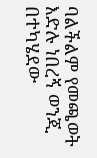ባልችልም የመጫወት እድሉ ነበረኝ ወንጂ በተካሄደው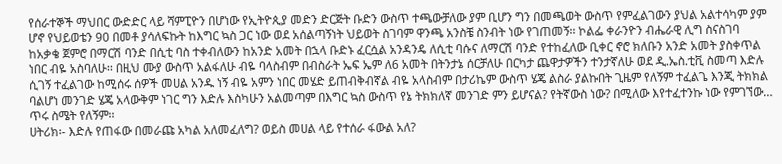የሰራተኞች ማህበር ውድድር ላይ ሻምፒዮን በሆነው የኢትዮጲያ መድን ድርጅት ቡድን ውስጥ ተጫውቻለው ያም ቢሆን ግን በመጫወት ውስጥ የምፈልገውን ያህል አልተሳካም ያም ሆኖ የህይወቴን 90 በመቶ ያሳለፍኩት ከእግር ኳስ ጋር ነው ወደ አሰልጣኝነት ህይወት ስገባም ዋንጫ አንስቼ ስንብት ነው የገጠመኝ፡፡ ኮልፌ ቀራንዮን ብሔራዊ ሊግ ስናስገባ ከአቃቄ ጀምሮ በማርሽ ባንድ በሲቲ ባስ ተቀብለውን ከአንድ አመት በኋላ ቡድኑ ፈርሷል አንዳንዴ ለሲቲ ባሱና ለማርሽ ባንድ የተከፈለው ቢቀር ኖሮ ክለቡን አንድ አመት ያስቀጥል ነበር ብዬ አስባለሁ፡፡ በዚህ ሙያ ውስጥ አልፋለሁ ብዬ ባላስብም በብስራት ኤፍ ኤም ለ6 አመት በትንታኔ ሰርቻለሁ በርካታ ጨዋታዎችን ተንታኛለሁ ወደ ዲ.ኤስ.ቲቪ ስመጣ እድሉ ሲገኝ ተፈልገው ከሚሰሩ ሰዎች መሀል አንዱ ነኝ ብዬ አምን ነበር መሄድ ይጠብቅብኛል ብዬ አላስብም በታሪኬም ውስጥ ሄጄ ልስራ ያልኩበት ጊዜም የለኝም ተፈልጌ እንጂ ትክክል ባልሆነ መንገድ ሄጄ አላውቅም ነገር ግን እድሉ እስካሁን አልመጣም በእግር ኳስ ውስጥ የኔ ትክክለኛ መንገድ ምን ይሆናል? የትኛውስ ነው? በሚለው እየተፈተንኩ ነው የምገኘው… ጥሩ ስሜት የለኝም፡፡
ሀትሪክ፡- እድሉ የጠፋው በመራጩ አካል አለመፈለግ? ወይስ መሀል ላይ የተሰራ ፋውል አለ?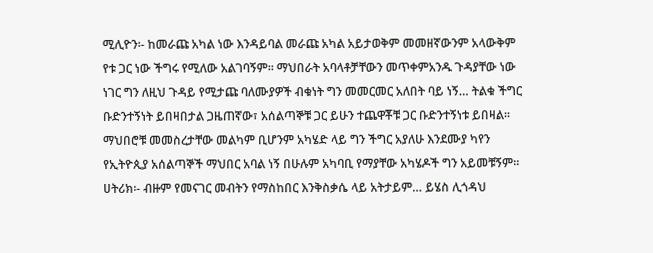ሚሊዮን፡- ከመራጩ አካል ነው እንዳይባል መራጩ አካል አይታወቅም መመዘኛውንም አላውቅም የቱ ጋር ነው ችግሩ የሚለው አልገባኝም፡፡ ማህበራት አባላቶቻቸውን መጥቀምአንዱ ጉዳያቸው ነው ነገር ግን ለዚህ ጉዳይ የሚታጩ ባለሙያዎች ብቁነት ግን መመርመር አለበት ባይ ነኝ… ትልቁ ችግር ቡድንተኝነት ይበዛበታል ጋዜጠኛው፣ አሰልጣኞቹ ጋር ይሁን ተጨዋቾቹ ጋር ቡድንተኝነቱ ይበዛል፡፡ ማህበሮቹ መመስረታቸው መልካም ቢሆንም አካሄድ ላይ ግን ችግር አያለሁ እንደሙያ ካየን የኢትዮጲያ አሰልጣኞች ማህበር አባል ነኝ በሁሉም አካባቢ የማያቸው አካሄዶች ግን አይመቹኝም፡፡
ሀትሪክ፡- ብዙም የመናገር መብትን የማስከበር እንቅስቃሴ ላይ አትታይም… ይሄስ ሊጎዳህ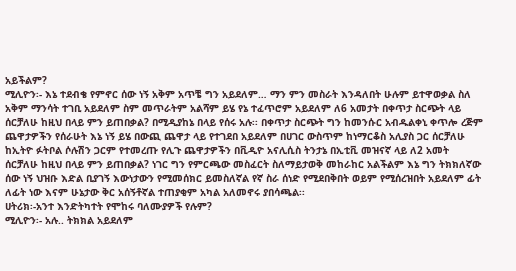አይችልም?
ሚሊዮን፡- እኔ ተደብቄ የምኖር ሰው ነኝ አቅም አጥቼ ግን አይደለም… ማን ምን መስራት እንዳለበት ሁሉም ይተዋወቃል ስለ አቅም ማንሳት ተገቢ አይደለም ስም መጥራትም አልሻም ይሄ የኔ ተፈጥሮም አይደለም ለ6 አመታት በቀጥታ ስርጭት ላይ ሰርቻለሁ ከዚህ በላይ ምን ይጠበቃል? በሚዲያከኔ በላይ የሰሩ አሉ፡፡ በቀጥታ ስርጭት ግን ከመንሱር አብዱልቀኒ ቀጥሎ ረጅም ጨዋታዎችን የሰራሁት እኔ ነኝ ይሄ በውጪ ጨዋታ ላይ የተገደበ አይደለም በሀገር ውስጥም ከነማርቆስ አሊያስ ጋር ሰርቻለሁ ከኢትዮ ፉትቦል ሶሉሽን ጋርም የተመረጡ የሊጉ ጨዋታዎችን በቪዲዮ አናሊሲስ ትንታኔ በኢቲቪ መዝናኛ ላይ ለ2 አመት ሰርቻለሁ ከዚህ በላይ ምን ይጠበቃል? ነገር ግን የምርጫው መስፈርት ስለማይታወቅ መከራከር አልችልም እኔ ግን ትክክለኛው ሰው ነኝ ህዝቡ እድል ቢያገኝ እውነታውን የሚመሰክር ይመስለኛል የኛ ስራ ሰነድ የሚደበቅበት ወይም የሚሰረዝበት አይደለም ፊት ለፊት ነው እናም ሁኔታው ቅር አሰኝቶኛል ተጠያቂም አካል አለመኖሩ ያበሳጫል፡፡
ሀትሪክ፡-አንተ እንድትካተት የሞከሩ ባለሙያዎች የሉም?
ሚሊዮን፡- አሉ.. ትክክል አይደለም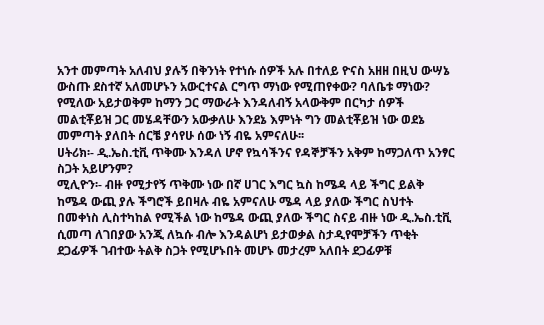አንተ መምጣት አለብህ ያሉኝ በቅንነት የተነሱ ሰዎች አሉ በተለይ ዮናስ አዘዘ በዚህ ውሣኔ ውስጡ ደስተኛ አለመሆኑን አውርተናል ርግጥ ማነው የሚጠየቀው? ባለቤቱ ማነው? የሚለው አይታወቅም ከማን ጋር ማውራት እንዳለብኝ አላውቅም በርካታ ሰዎች መልቲቾይዝ ጋር መሄዳቸውን አውቃለሁ እንደኔ እምነት ግን መልቲቾይዝ ነው ወደኔ መምጣት ያለበት ሰርቼ ያሳየሁ ሰው ነኝ ብዬ አምናለሁ፡፡
ሀትሪክ፡- ዲ.ኤስ.ቲቪ ጥቅሙ እንዳለ ሆኖ የኳሳችንና የዳኞቻችን አቅም ከማጋለጥ አንፃር ስጋት አይሆንም?
ሚሊዮን፡- ብዙ የሚታየኝ ጥቅሙ ነው በኛ ሀገር እግር ኳስ ከሜዳ ላይ ችግር ይልቅ ከሜዳ ውጪ ያሉ ችግሮች ይበዛሉ ብዬ አምናለሁ ሜዳ ላይ ያለው ችግር ስህተት በመቀነስ ሊስተካከል የሚችል ነው ከሜዳ ውጪ ያለው ችግር ስናይ ብዙ ነው ዲ.ኤስ.ቲቪ ሲመጣ ለገበያው አንጂ ለኳሱ ብሎ እንዳልሆነ ይታወቃል ስታዲየሞቻችን ጥቂት ደጋፊዎች ገብተው ትልቅ ስጋት የሚሆኑበት መሆኑ መታረም አለበት ደጋፊዎቹ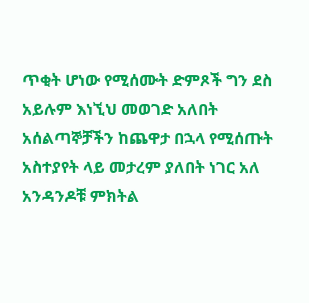ጥቂት ሆነው የሚሰሙት ድምጾች ግን ደስ አይሉም እነኚህ መወገድ አለበት አሰልጣኞቻችን ከጨዋታ በኋላ የሚሰጡት አስተያየት ላይ መታረም ያለበት ነገር አለ አንዳንዶቹ ምክትል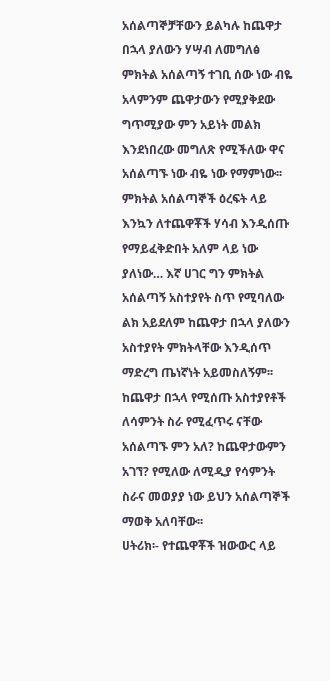አሰልጣኞቻቸውን ይልካሉ ከጨዋታ በኋላ ያለውን ሃሣብ ለመግለፅ ምክትል አሰልጣኝ ተገቢ ሰው ነው ብዬ አላምንም ጨዋታውን የሚያቅደው ግጥሚያው ምን አይነት መልክ እንደነበረው መግለጽ የሚችለው ዋና አሰልጣኙ ነው ብዬ ነው የማምነው፡፡ ምክትል አሰልጣኞች ዕረፍት ላይ እንኳን ለተጨዋቾች ሃሳብ እንዲሰጡ የማይፈቅድበት አለም ላይ ነው ያለነው… እኛ ሀገር ግን ምክትል አሰልጣኝ አስተያየት ስጥ የሚባለው ልክ አይደለም ከጨዋታ በኋላ ያለውን አስተያየት ምክትላቸው እንዲሰጥ ማድረግ ጤነኛነት አይመስለኝም፡፡ ከጨዋታ በኋላ የሚሰጡ አስተያየቶች ለሳምንት ስራ የሚፈጥሩ ናቸው አሰልጣኙ ምን አለ? ከጨዋታውምን አገኘ? የሚለው ለሚዲያ የሳምንት ስራና መወያያ ነው ይህን አሰልጣኞች ማወቅ አለባቸው፡፡
ሀትሪክ፡- የተጨዋቾች ዝውውር ላይ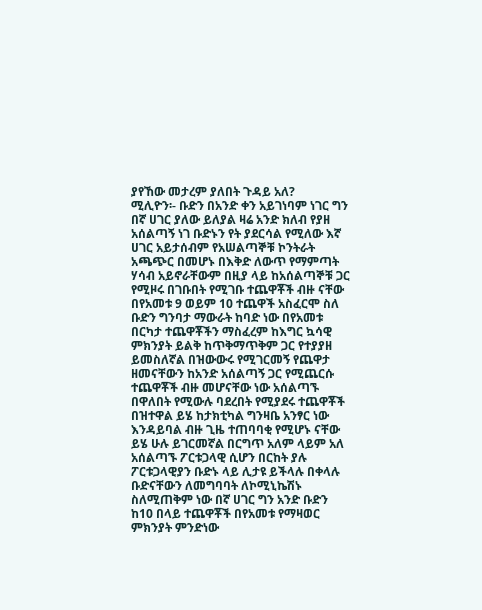ያየኸው መታረም ያለበት ጉዳይ አለ?
ሚሊዮን፡- ቡድን በአንድ ቀን አይገነባም ነገር ግን በኛ ሀገር ያለው ይለያል ዛሬ አንድ ክለብ የያዘ አሰልጣኝ ነገ ቡድኑን የት ያደርሳል የሚለው እኛ ሀገር አይታሰብም የአሠልጣኞቹ ኮንትራት አጫጭር በመሆኑ በእቅድ ለውጥ የማምጣት ሃሳብ አይኖራቸውም በዚያ ላይ ከአሰልጣኞቹ ጋር የሚዞሩ በገቡበት የሚገቡ ተጨዋቾች ብዙ ናቸው በየአመቱ 9 ወይም 10 ተጨዋች አስፈርሞ ስለ ቡድን ግንባታ ማውራት ከባድ ነው በየአመቱ በርካታ ተጨዋቾችን ማስፈረም ከእግር ኳሳዊ ምክንያት ይልቅ ከጥቅማጥቅም ጋር የተያያዘ ይመስለኛል በዝውውሩ የሚገርመኝ የጨዋታ ዘመናቸውን ከአንድ አሰልጣኝ ጋር የሚጨርሱ ተጨዋቾች ብዙ መሆናቸው ነው አሰልጣኙ በዋለበት የሚውሉ ባደረበት የሚያደሩ ተጨዋቾች በዝተዋል ይሄ ከታክቲካል ግንዛቤ አንፃር ነው እንዳይባል ብዙ ጊዜ ተጠባባቂ የሚሆኑ ናቸው ይሄ ሁሉ ይገርመኛል በርግጥ አለም ላይም አለ አሰልጣኙ ፖርቱጋላዊ ሲሆን በርከት ያሉ ፖርቱጋላዊያን ቡድኑ ላይ ሊታዩ ይችላሉ በቀላሉ ቡድናቸውን ለመግባባት ለኮሚኒኬሽኑ ስለሚጠቅም ነው በኛ ሀገር ግን አንድ ቡድን ከ10 በላይ ተጨዋቾች በየአመቱ የማዛወር ምክንያት ምንድነው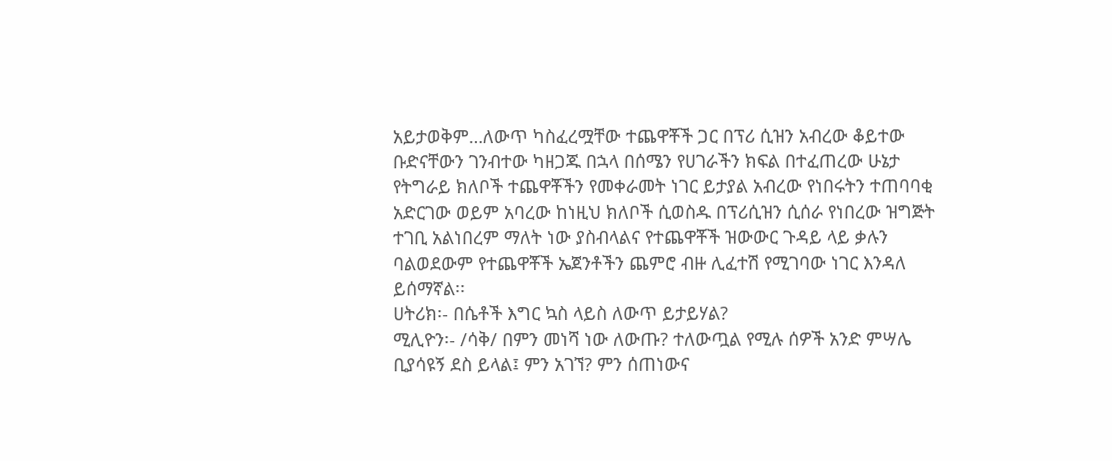አይታወቅም…ለውጥ ካስፈረሟቸው ተጨዋቾች ጋር በፕሪ ሲዝን አብረው ቆይተው ቡድናቸውን ገንብተው ካዘጋጁ በኋላ በሰሜን የሀገራችን ክፍል በተፈጠረው ሁኔታ የትግራይ ክለቦች ተጨዋቾችን የመቀራመት ነገር ይታያል አብረው የነበሩትን ተጠባባቂ አድርገው ወይም አባረው ከነዚህ ክለቦች ሲወስዱ በፕሪሲዝን ሲሰራ የነበረው ዝግጅት ተገቢ አልነበረም ማለት ነው ያስብላልና የተጨዋቾች ዝውውር ጉዳይ ላይ ቃሉን ባልወደውም የተጨዋቾች ኤጀንቶችን ጨምሮ ብዙ ሊፈተሽ የሚገባው ነገር እንዳለ ይሰማኛል፡፡
ሀትሪክ፡- በሴቶች እግር ኳስ ላይስ ለውጥ ይታይሃል?
ሚሊዮን፡- /ሳቅ/ በምን መነሻ ነው ለውጡ? ተለውጧል የሚሉ ሰዎች አንድ ምሣሌ ቢያሳዩኝ ደስ ይላል፤ ምን አገኘ? ምን ሰጠነውና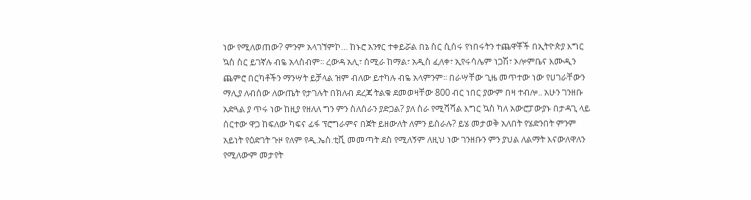ነው የሚለወጠው? ምንም አላገኘምኮ… ከኑሮ አንፃር ተቀይሯል በኔ ስር ሲሰሩ የነበሩትን ተጨዋቾች በኢትዮጵያ እግር ኳስ ስር ይገኛሉ ብዬ አላስብም፡፡ ረውዳ አሊ፣ ሰሚራ ከማል፣ አዲስ ፈለቀ፣ ኢየሩሳሌም ነጋሽ፣ ኦሎምቤና እሙዲን ጨምሮ በርካቶችን ማንሣት ይቻላል ዝም ብለው ይተካሉ ብዬ አላምንም፡፡ በራሣቸው ጊዜ መጥተው ነው የሀገራቸውን ማሊያ ለብሰው ለውጤት የታገሉት በክለብ ደረጃ ትልቁ ደመወዛቸው 800 ብር ነበር ያውም በዛ ተብሎ.. አሁን ገንዘቡ አድጓል ያ ጥሩ ነው ከዚያ የዘለለ ግን ምን ስለሰራን ያድጋል? ያለ ስራ የሚሻሻል እግር ኳስ ካለ አውሮፓውያኑ በታዳጊ ላይ ሰርተው ዋጋ ከፍለው ካፍና ፊፋ ፕሮግራምና በጀት ይዘውለት ለምን ይሰራሉ? ይሄ መታወቅ አለበት የሄድንበት ምንም አይነት የዕድገት ጉዞ የለም የዲ.ኤስ.ቲቪ መመጣት ደስ የሚለኝም ለዚህ ነው ገንዘቡን ምን ያህል ለልማት እናውለዋለን የሚለውም መታየት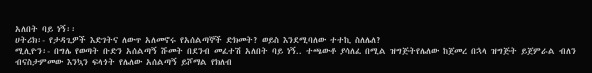አለበት ባይ ነኝ፡፡
ሀትሪክ፡- የታዳጊዎች እድገትና ለውጥ አለመኖሩ የአሰልጣኞች ድክመት? ወይስ እንደሚባለው ተተኪ ስለሌለ?
ሚሊዮን፡- በግሌ የወጣት ቡድን አሰልጣኝ ሹመት በደንብ መፈተሽ አለበት ባይ ነኝ.. ተጫውቶ ያሳለፈ በሚል ዝግጅትየሌለው ከጀመረ በኋላ ዝግጅት ይጀምራል ብለን ብናስታምመው እንኳን ፍላጎት የሌለው አሰልጣኝ ይሾማል የክለብ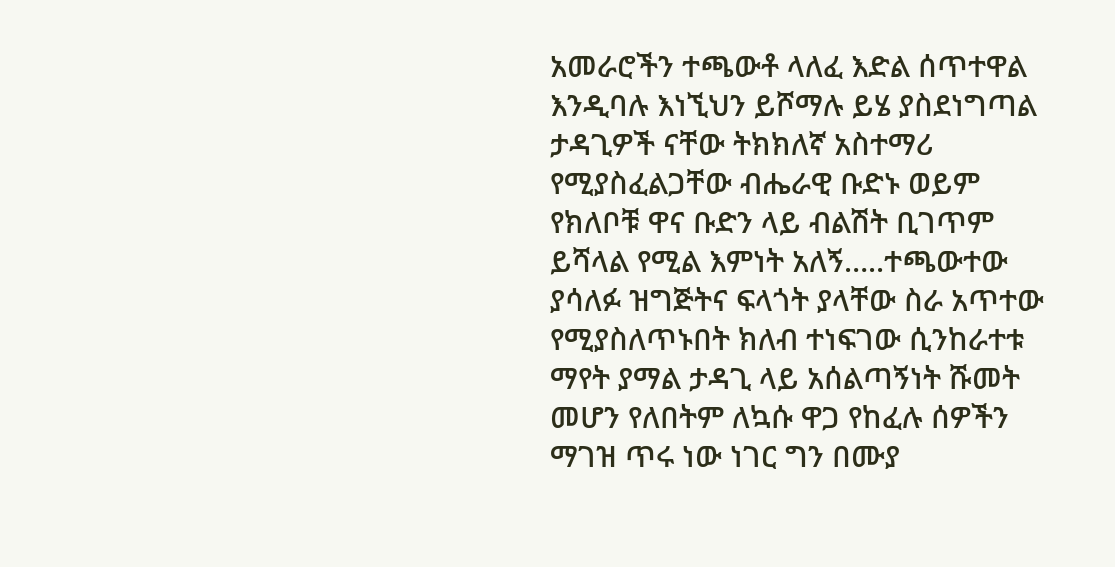አመራሮችን ተጫውቶ ላለፈ እድል ሰጥተዋል እንዲባሉ እነኚህን ይሾማሉ ይሄ ያስደነግጣል ታዳጊዎች ናቸው ትክክለኛ አስተማሪ የሚያስፈልጋቸው ብሔራዊ ቡድኑ ወይም የክለቦቹ ዋና ቡድን ላይ ብልሽት ቢገጥም ይሻላል የሚል እምነት አለኝ…..ተጫውተው ያሳለፉ ዝግጅትና ፍላጎት ያላቸው ስራ አጥተው የሚያስለጥኑበት ክለብ ተነፍገው ሲንከራተቱ ማየት ያማል ታዳጊ ላይ አሰልጣኝነት ሹመት መሆን የለበትም ለኳሱ ዋጋ የከፈሉ ሰዎችን ማገዝ ጥሩ ነው ነገር ግን በሙያ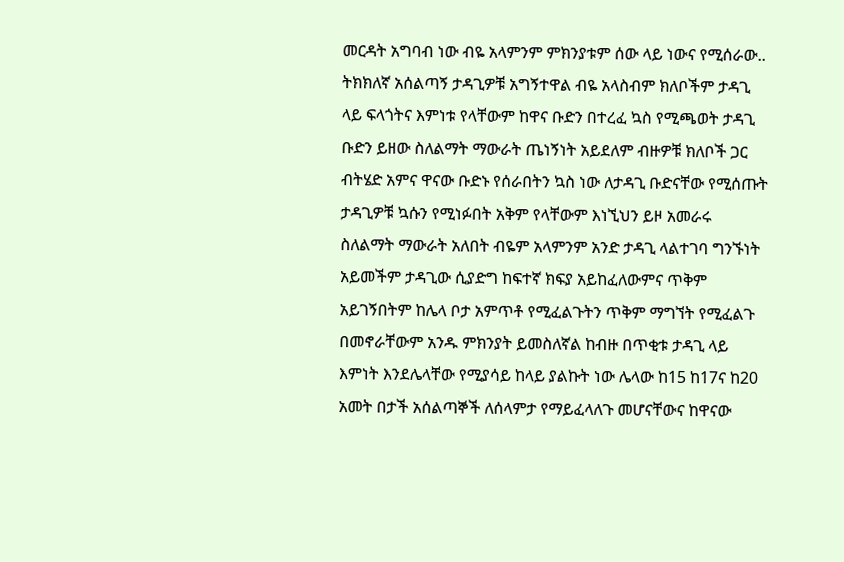መርዳት አግባብ ነው ብዬ አላምንም ምክንያቱም ሰው ላይ ነውና የሚሰራው.. ትክክለኛ አሰልጣኝ ታዳጊዎቹ አግኝተዋል ብዬ አላስብም ክለቦችም ታዳጊ ላይ ፍላጎትና እምነቱ የላቸውም ከዋና ቡድን በተረፈ ኳስ የሚጫወት ታዳጊ ቡድን ይዘው ስለልማት ማውራት ጤነኝነት አይደለም ብዙዎቹ ክለቦች ጋር ብትሄድ አምና ዋናው ቡድኑ የሰራበትን ኳስ ነው ለታዳጊ ቡድናቸው የሚሰጡት ታዳጊዎቹ ኳሱን የሚነፉበት አቅም የላቸውም እነኚህን ይዞ አመራሩ ስለልማት ማውራት አለበት ብዬም አላምንም አንድ ታዳጊ ላልተገባ ግንኙነት አይመችም ታዳጊው ሲያድግ ከፍተኛ ክፍያ አይከፈለውምና ጥቅም አይገኝበትም ከሌላ ቦታ አምጥቶ የሚፈልጉትን ጥቅም ማግኘት የሚፈልጉ በመኖራቸውም አንዱ ምክንያት ይመስለኛል ከብዙ በጥቂቱ ታዳጊ ላይ እምነት እንደሌላቸው የሚያሳይ ከላይ ያልኩት ነው ሌላው ከ15 ከ17ና ከ20 አመት በታች አሰልጣኞች ለሰላምታ የማይፈላለጉ መሆናቸውና ከዋናው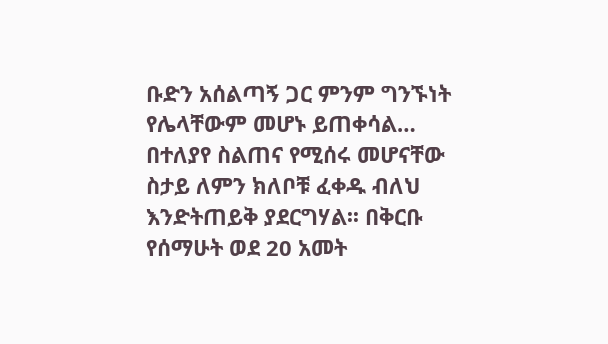ቡድን አሰልጣኝ ጋር ምንም ግንኙነት የሌላቸውም መሆኑ ይጠቀሳል… በተለያየ ስልጠና የሚሰሩ መሆናቸው ስታይ ለምን ክለቦቹ ፈቀዱ ብለህ እንድትጠይቅ ያደርግሃል፡፡ በቅርቡ የሰማሁት ወደ 20 አመት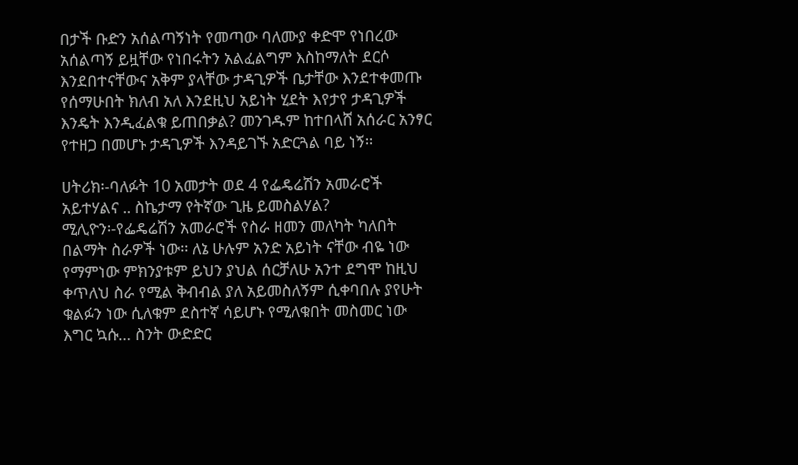በታች ቡድን አሰልጣኝነት የመጣው ባለሙያ ቀድሞ የነበረው አሰልጣኝ ይዟቸው የነበሩትን አልፈልግም እስከማለት ደርሶ እንደበተናቸውና አቅም ያላቸው ታዳጊዎች ቤታቸው እንደተቀመጡ የሰማሁበት ክለብ አለ እንደዚህ አይነት ሂደት እየታየ ታዳጊዎች እንዴት እንዲፈልቁ ይጠበቃል? መንገዱም ከተበላሸ አሰራር አንፃር የተዘጋ በመሆኑ ታዳጊዎች እንዳይገኙ አድርጓል ባይ ነኝ፡፡

ሀትሪክ፡-ባለፉት 10 አመታት ወደ 4 የፌዴሬሽን አመራሮች አይተሃልና .. ስኬታማ የትኛው ጊዜ ይመስልሃል?
ሚሊዮን፡-የፌዴሬሽን አመራሮች የስራ ዘመን መለካት ካለበት በልማት ስራዎች ነው፡፡ ለኔ ሁሉም አንድ አይነት ናቸው ብዬ ነው የማምነው ምክንያቱም ይህን ያህል ሰርቻለሁ አንተ ደግሞ ከዚህ ቀጥለህ ስራ የሚል ቅብብል ያለ አይመስለኝም ሲቀባበሉ ያየሁት ቁልፉን ነው ሲለቁም ደስተኛ ሳይሆኑ የሚለቁበት መስመር ነው እግር ኳሱ… ስንት ውድድር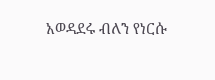አወዳደሩ ብለን የነርሱ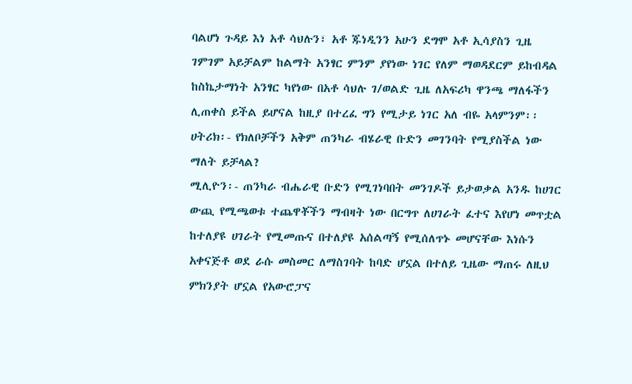ባልሆነ ጉዳይ እነ አቶ ሳህሉን፣ አቶ ጁነዲንን አሁን ደግሞ አቶ ኢሳያስን ጊዜ ገምገም አይቻልም ከልማት አንፃር ምንም ያየነው ነገር የለም ማወዳደርም ይከብዳል ከስኬታማነት አንፃር ካየነው በአቶ ሳህሉ ገ/ወልድ ጊዜ ለአፍሪካ ዋንጫ ማለፋችን ሊጠቀስ ይችል ይሆናል ከዚያ በተረፈ ግን የሚታይ ነገር አለ ብዬ አላምንም፡፡
ሀትሪክ፡- የክለቦቻችን አቅም ጠንካራ ብሄራዊ ቡድን መገንባት የሚያስችል ነው ማለት ይቻላል?
ሚሊዮን፡- ጠንካራ ብሔራዊ ቡድን የሚገነባበት መንገዶች ይታወቃል አንዱ ከሀገር ውጪ የሚጫወቱ ተጨዋቾችን ማብዛት ነው በርግጥ ለሀገራት ፈተና እየሆነ መጥቷል ከተለያዩ ሀገራት የሚመጡና በተለያዩ አሰልጣኝ የሚሰለጥኑ መሆናቸው እነሱን አቀናጅቶ ወደ ራሱ መስመር ለማስገባት ከባድ ሆኗል በተለይ ጊዜው ማጠሩ ለዚህ ምክንያት ሆኗል የአውሮፓና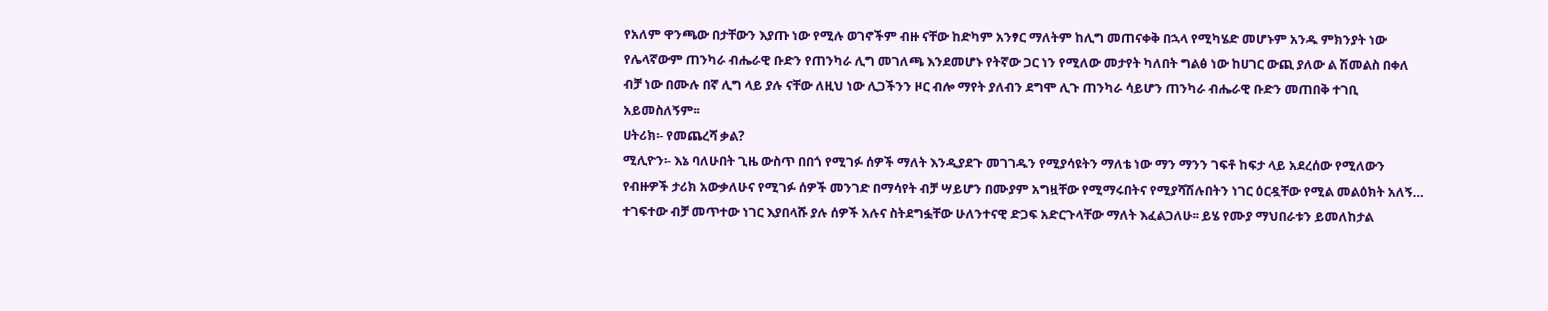የአለም ዋንጫው በታቸውን እያጡ ነው የሚሉ ወገኖችም ብዙ ናቸው ከድካም አንፃር ማለትም ከሊግ መጠናቀቅ በኋላ የሚካሄድ መሆኑም አንዱ ምክንያት ነው የሌላኛውም ጠንካራ ብሔራዊ ቡድን የጠንካራ ሊግ መገለጫ እንደመሆኑ የትኛው ጋር ነን የሚለው መታየት ካለበት ግልፅ ነው ከሀገር ውጪ ያለው ል ሽመልስ በቀለ ብቻ ነው በሙሉ በኛ ሊግ ላይ ያሉ ናቸው ለዚህ ነው ሊጋችንን ዞር ብሎ ማየት ያለብን ደግሞ ሊጉ ጠንካራ ሳይሆን ጠንካራ ብሔራዊ ቡድን መጠበቅ ተገቢ አይመስለኝም፡፡
ሀትሪክ፡- የመጨረሻ ቃል?
ሚሊዮን፡- እኔ ባለሁበት ጊዜ ውስጥ በበጎ የሚገፉ ሰዎች ማለት እንዲያደጉ መገገዱን የሚያሳዩትን ማለቴ ነው ማን ማንን ገፍቶ ከፍታ ላይ አደረሰው የሚለውን የብዙዎች ታሪክ አውቃለሁና የሚገፉ ሰዎች መንገድ በማሳየት ብቻ ሣይሆን በሙያም አግዟቸው የሚማሩበትና የሚያሻሽሉበትን ነገር ዕርዷቸው የሚል መልዕክት አለኝ… ተገፍተው ብቻ መጥተው ነገር እያበላሹ ያሉ ሰዎች አሉና ስትደግፏቸው ሁለንተናዊ ድጋፍ አድርጉላቸው ማለት እፈልጋለሁ፡፡ ይሄ የሙያ ማህበራቱን ይመለከታል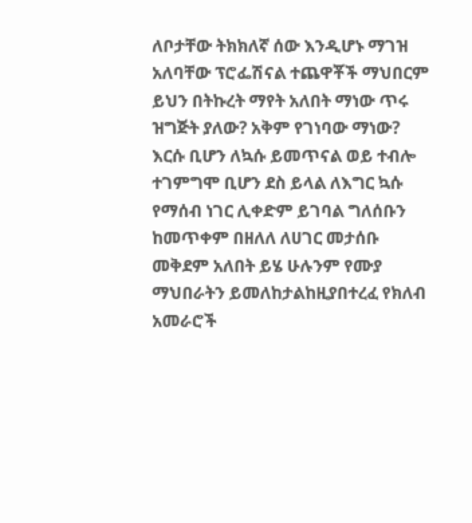ለቦታቸው ትክክለኛ ሰው እንዲሆኑ ማገዝ አለባቸው ፕሮፌሽናል ተጨዋቾች ማህበርም ይህን በትኩረት ማየት አለበት ማነው ጥሩ ዝግጅት ያለው? አቅም የገነባው ማነው? እርሱ ቢሆን ለኳሱ ይመጥናል ወይ ተብሎ ተገምግሞ ቢሆን ደስ ይላል ለእግር ኳሱ የማሰብ ነገር ሊቀድም ይገባል ግለሰቡን ከመጥቀም በዘለለ ለሀገር መታሰቡ መቅደም አለበት ይሄ ሁሉንም የሙያ ማህበራትን ይመለከታልከዚያበተረፈ የክለብ አመራሮች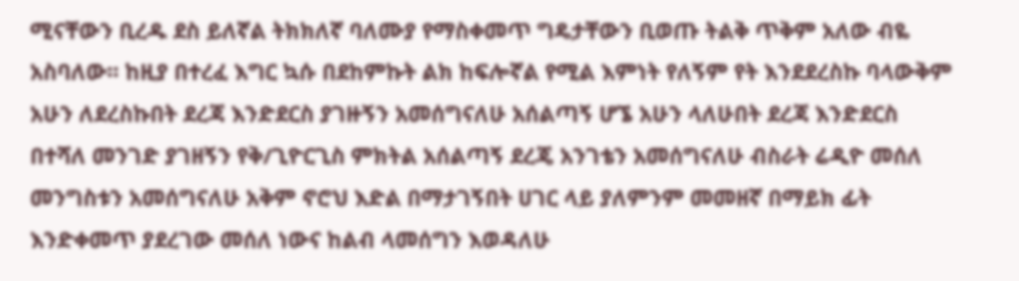ሚናቸውን ቢረዱ ደስ ይለኛል ትክክለኛ ባለሙያ የማስቀመጥ ግዴታቸውን ቢወጡ ትልቅ ጥቅም አለው ብዬ አስባለው፡፡ ከዚያ በተረፈ እግር ኳሱ በደከምኩት ልክ ከፍሎኛል የሚል እምነት የለኝም የት እንደደረስኩ ባላውቅም አሁን ለደረስኩበት ደረጃ እንድደርስ ያገዙኝን አመሰግናለሁ አሰልጣኝ ሆኜ አሁን ላለሁበት ደረጃ እንድደርስ በተሻለ መንገድ ያገዘኝን የቅ/ጊዮርጊስ ምክትል አሰልጣኝ ደረጄ አንገቴን አመሰግናለሁ ብስራት ሬዲዮ መሰለ መንግስቱን አመሰግናለሁ አቅም ኖሮህ እድል በማታገኝበት ሀገር ላይ ያለምንም መመዘኛ በማይክ ፊት እንድቀመጥ ያደረገው መሰለ ነውና ከልብ ላመሰግን እወዳለሁ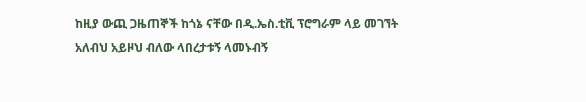ከዚያ ውጪ ጋዜጠኞች ከጎኔ ናቸው በዲ.ኤስ.ቲቪ ፕሮግራም ላይ መገኘት አለብህ አይዞህ ብለው ላበረታቱኝ ላመኑብኝ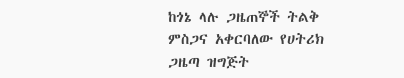ከጎኔ ላሉ ጋዜጠኞች ትልቅ ምስጋና አቀርባለው የሀትሪክ ጋዜጣ ዝግጅት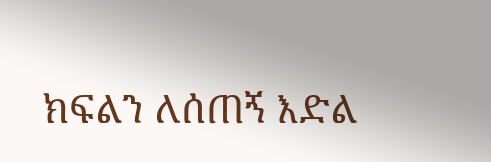ክፍልን ለሰጠኝ እድል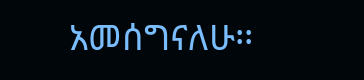አመሰግናለሁ፡፡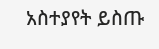አስተያየት ይስጡ